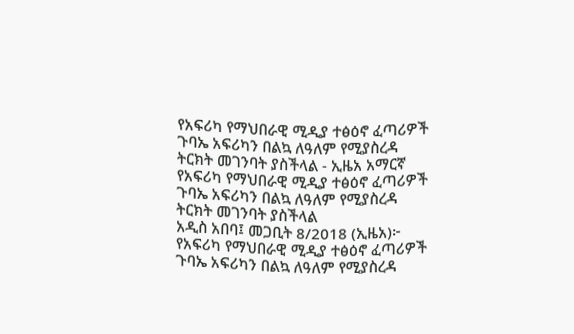የአፍሪካ የማህበራዊ ሚዲያ ተፅዕኖ ፈጣሪዎች ጉባኤ አፍሪካን በልኳ ለዓለም የሚያስረዳ ትርክት መገንባት ያስችላል - ኢዜአ አማርኛ
የአፍሪካ የማህበራዊ ሚዲያ ተፅዕኖ ፈጣሪዎች ጉባኤ አፍሪካን በልኳ ለዓለም የሚያስረዳ ትርክት መገንባት ያስችላል
አዲስ አበባ፤ መጋቢት 8/2018 (ኢዜአ)፦ የአፍሪካ የማህበራዊ ሚዲያ ተፅዕኖ ፈጣሪዎች ጉባኤ አፍሪካን በልኳ ለዓለም የሚያስረዳ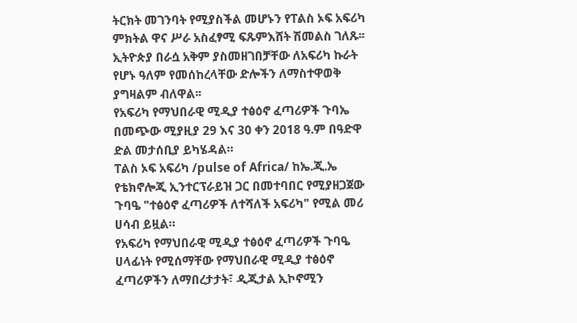ትርክት መገንባት የሚያስችል መሆኑን የፐልስ ኦፍ አፍሪካ ምክትል ዋና ሥራ አስፈፃሚ ፍጹምእሸት ሽመልስ ገለጹ፡፡
ኢትዮጵያ በራሷ አቅም ያስመዘገበቻቸው ለአፍሪካ ኩራት የሆኑ ዓለም የመሰከረላቸው ድሎችን ለማስተዋወቅ ያግዛልም ብለዋል፡፡
የአፍሪካ የማህበራዊ ሚዲያ ተፅዕኖ ፈጣሪዎች ጉባኤ በመጭው ሚያዚያ 29 እና 30 ቀን 2018 ዓ.ም በዓድዋ ድል መታሰቢያ ይካሄዳል።
ፐልስ ኦፍ አፍሪካ /pulse of Africa/ ከኤ.ጂ.ኤ የቴክኖሎጂ ኢንተርፕራይዝ ጋር በመተባበር የሚያዘጋጀው ጉባዔ "ተፅዕኖ ፈጣሪዎች ለተሻለች አፍሪካ" የሚል መሪ ሀሳብ ይዟል።
የአፍሪካ የማህበራዊ ሚዲያ ተፅዕኖ ፈጣሪዎች ጉባዔ ሀላፊነት የሚሰማቸው የማህበራዊ ሚዲያ ተፅዕኖ ፈጣሪዎችን ለማበረታታት፣ ዲጂታል ኢኮኖሚን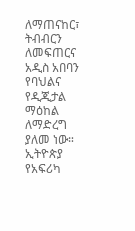ለማጠናከር፣ ትብብርን ለመፍጠርና አዲስ አበባን የባህልና የዲጂታል ማዕከል ለማድረግ ያለመ ነው።
ኢትዮጵያ የአፍሪካ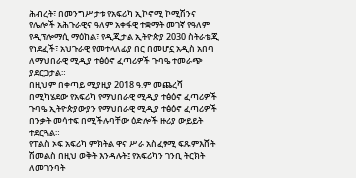ሕብረት፣ በመንግሥታቱ የአፍሪካ ኢኮኖሚ ኮሚሽንና የሌሎች አሕጉራዊና ዓለም አቀፋዊ ተቋማት መገኛ የዓለም የዲፕሎማሲ ማዕከል፣ የዲጂታል ኢትዮጵያ 2030 ስትራቴጂ የነደፈች፣ አህጉራዊ የመተላለፊያ በር በመሆኗ አዲስ አበባ ለማህበራዊ ሚዲያ ተፅዕኖ ፈጣሪዎች ጉባዔ ተመራጭ ያደርጋታል።
በዚህም በቀጣይ ሚያዚያ 2018 ዓ.ም መጨረሻ በሚካሄደው የአፍሪካ የማህበራዊ ሚዲያ ተፅዕኖ ፈጣሪዎች ጉባዔ ኢትዮጵያውያን የማህበራዊ ሚዲያ ተፅዕኖ ፈጣሪዎች በንቃት መሳተፍ በሚችሉባቸው ዕድሎች ዙሪያ ውይይት ተደርጓል።
የፐልስ ኦፍ አፍሪካ ምክትል ዋና ሥራ አስፈፃሚ ፍጹምእሸት ሽመልስ በዚህ ወቅት እንዳሉት፤ የአፍሪካን ገንቢ ትርክት ለመገንባት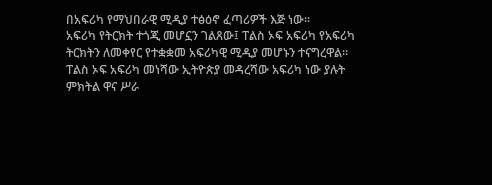በአፍሪካ የማህበራዊ ሚዲያ ተፅዕኖ ፈጣሪዎች እጅ ነው።
አፍሪካ የትርክት ተጎጂ መሆኗን ገልጸው፤ ፐልስ ኦፍ አፍሪካ የአፍሪካ ትርክትን ለመቀየር የተቋቋመ አፍሪካዊ ሚዲያ መሆኑን ተናግረዋል።
ፐልስ ኦፍ አፍሪካ መነሻው ኢትዮጵያ መዳረሻው አፍሪካ ነው ያሉት ምክትል ዋና ሥራ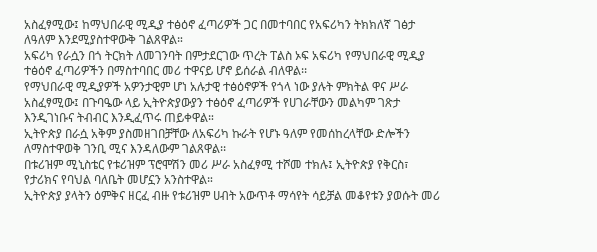አስፈፃሚው፤ ከማህበራዊ ሚዲያ ተፅዕኖ ፈጣሪዎች ጋር በመተባበር የአፍሪካን ትክክለኛ ገፅታ ለዓለም እንደሚያስተዋውቅ ገልጸዋል።
አፍሪካ የራሷን በጎ ትርክት ለመገንባት በምታደርገው ጥረት ፐልስ ኦፍ አፍሪካ የማህበራዊ ሚዲያ ተፅዕኖ ፈጣሪዎችን በማስተባበር መሪ ተዋናይ ሆኖ ይሰራል ብለዋል፡፡
የማህበራዊ ሚዲያዎች አዎንታዊም ሆነ አሉታዊ ተፅዕኖዎች የጎላ ነው ያሉት ምክትል ዋና ሥራ አስፈፃሚው፤ በጉባዔው ላይ ኢትዮጵያውያን ተፅዕኖ ፈጣሪዎች የሀገራቸውን መልካም ገጽታ እንዲገነቡና ትብብር እንዲፈጥሩ ጠይቀዋል።
ኢትዮጵያ በራሷ አቅም ያስመዘገበቻቸው ለአፍሪካ ኩራት የሆኑ ዓለም የመሰከረላቸው ድሎችን ለማስተዋወቅ ገንቢ ሚና እንዳለውም ገልጸዋል፡፡
በቱሪዝም ሚኒስቴር የቱሪዝም ፕሮሞሽን መሪ ሥራ አስፈፃሚ ተሾመ ተክሉ፤ ኢትዮጵያ የቅርስ፣ የታሪክና የባህል ባለቤት መሆኗን አንስተዋል።
ኢትዮጵያ ያላትን ዕምቅና ዘርፈ ብዙ የቱሪዝም ሀብት አውጥቶ ማሳየት ሳይቻል መቆየቱን ያወሱት መሪ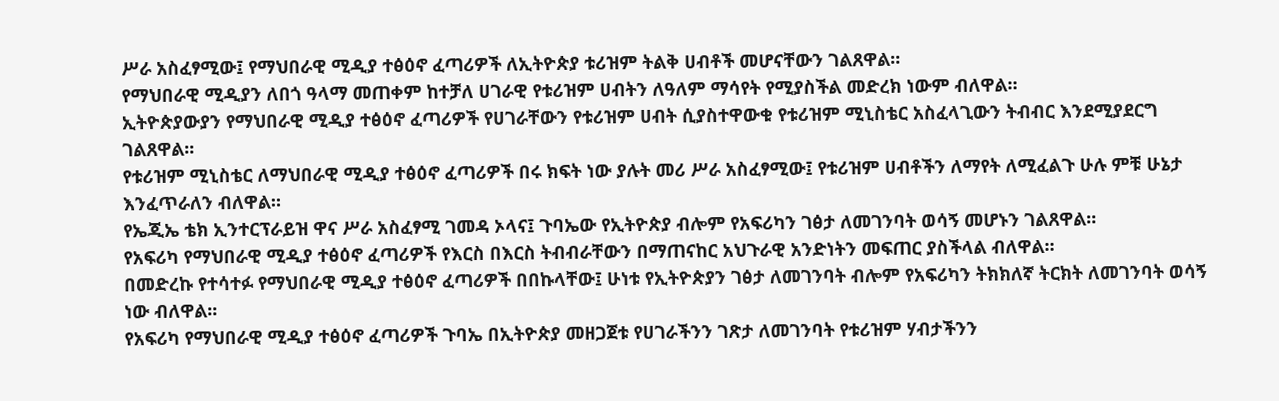ሥራ አስፈፃሚው፤ የማህበራዊ ሚዲያ ተፅዕኖ ፈጣሪዎች ለኢትዮጵያ ቱሪዝም ትልቅ ሀብቶች መሆናቸውን ገልጸዋል።
የማህበራዊ ሚዲያን ለበጎ ዓላማ መጠቀም ከተቻለ ሀገራዊ የቱሪዝም ሀብትን ለዓለም ማሳየት የሚያስችል መድረክ ነውም ብለዋል።
ኢትዮጵያውያን የማህበራዊ ሚዲያ ተፅዕኖ ፈጣሪዎች የሀገራቸውን የቱሪዝም ሀብት ሲያስተዋውቁ የቱሪዝም ሚኒስቴር አስፈላጊውን ትብብር እንደሚያደርግ ገልጸዋል፡፡
የቱሪዝም ሚኒስቴር ለማህበራዊ ሚዲያ ተፅዕኖ ፈጣሪዎች በሩ ክፍት ነው ያሉት መሪ ሥራ አስፈፃሚው፤ የቱሪዝም ሀብቶችን ለማየት ለሚፈልጉ ሁሉ ምቹ ሁኔታ እንፈጥራለን ብለዋል።
የኤጂኤ ቴክ ኢንተርፕራይዝ ዋና ሥራ አስፈፃሚ ገመዳ ኦላና፤ ጉባኤው የኢትዮጵያ ብሎም የአፍሪካን ገፅታ ለመገንባት ወሳኝ መሆኑን ገልጸዋል።
የአፍሪካ የማህበራዊ ሚዲያ ተፅዕኖ ፈጣሪዎች የእርስ በእርስ ትብብራቸውን በማጠናከር አህጉራዊ አንድነትን መፍጠር ያስችላል ብለዋል።
በመድረኩ የተሳተፉ የማህበራዊ ሚዲያ ተፅዕኖ ፈጣሪዎች በበኩላቸው፤ ሁነቱ የኢትዮጵያን ገፅታ ለመገንባት ብሎም የአፍሪካን ትክክለኛ ትርክት ለመገንባት ወሳኝ ነው ብለዋል፡፡
የአፍሪካ የማህበራዊ ሚዲያ ተፅዕኖ ፈጣሪዎች ጉባኤ በኢትዮጵያ መዘጋጀቱ የሀገራችንን ገጽታ ለመገንባት የቱሪዝም ሃብታችንን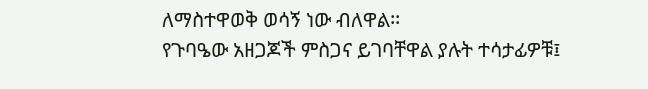ለማስተዋወቅ ወሳኝ ነው ብለዋል፡፡
የጉባዔው አዘጋጆች ምስጋና ይገባቸዋል ያሉት ተሳታፊዎቹ፤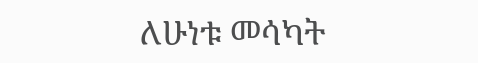ለሁነቱ መሳካት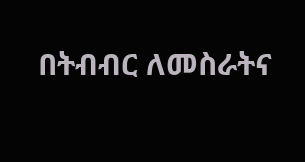በትብብር ለመስራትና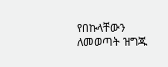የበኩላቸውን ለመወጣት ዝግጁ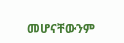መሆናቸውንም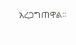አረጋግጠዋል፡፡